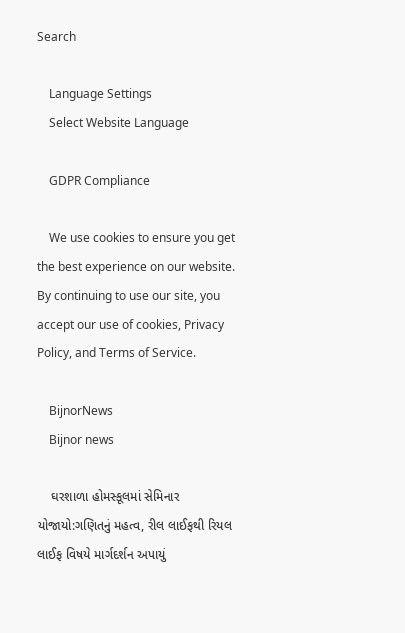Search

    Language Settings
    Select Website Language

    GDPR Compliance

    We use cookies to ensure you get the best experience on our website. By continuing to use our site, you accept our use of cookies, Privacy Policy, and Terms of Service.

    BijnorNews
    Bijnor news

    ઘરશાળા હોમસ્કૂલમાં સેમિનાર યોજાયો:ગણિતનું મહત્વ, રીલ લાઈફથી રિયલ લાઈફ વિષયે માર્ગદર્શન અપાયું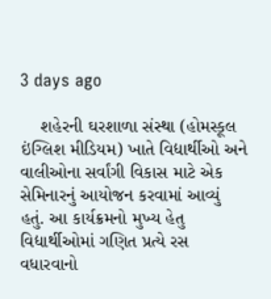3 days ago

    શહેરની ઘરશાળા સંસ્થા (હોમસ્કૂલ ઇંગ્લિશ મીડિયમ) ખાતે વિદ્યાર્થીઓ અને વાલીઓના સર્વાંગી વિકાસ માટે એક સેમિનારનું આયોજન કરવામાં આવ્યું હતું. આ કાર્યક્રમનો મુખ્ય હેતુ વિદ્યાર્થીઓમાં ગણિત પ્રત્યે રસ વધારવાનો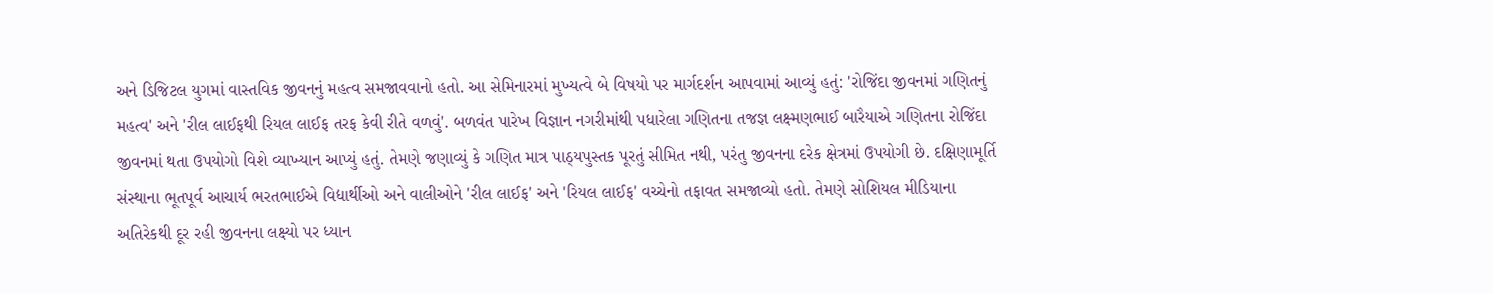અને ડિજિટલ યુગમાં વાસ્તવિક જીવનનું મહત્વ સમજાવવાનો હતો. આ સેમિનારમાં મુખ્યત્વે બે વિષયો પર માર્ગદર્શન આપવામાં આવ્યું હતું: 'રોજિંદા જીવનમાં ગણિતનું મહત્વ' અને 'રીલ લાઈફથી રિયલ લાઈફ તરફ કેવી રીતે વળવું'. બળવંત પારેખ વિજ્ઞાન નગરીમાંથી પધારેલા ગણિતના તજજ્ઞ લક્ષ્મણભાઈ બારૈયાએ ગણિતના રોજિંદા જીવનમાં થતા ઉપયોગો વિશે વ્યાખ્યાન આપ્યું હતું. તેમણે જણાવ્યું કે ગણિત માત્ર પાઠ્યપુસ્તક પૂરતું સીમિત નથી, પરંતુ જીવનના દરેક ક્ષેત્રમાં ઉપયોગી છે. દક્ષિણામૂર્તિ સંસ્થાના ભૂતપૂર્વ આચાર્ય ભરતભાઈએ વિદ્યાર્થીઓ અને વાલીઓને 'રીલ લાઈફ' અને 'રિયલ લાઈફ' વચ્ચેનો તફાવત સમજાવ્યો હતો. તેમણે સોશિયલ મીડિયાના અતિરેકથી દૂર રહી જીવનના લક્ષ્યો પર ધ્યાન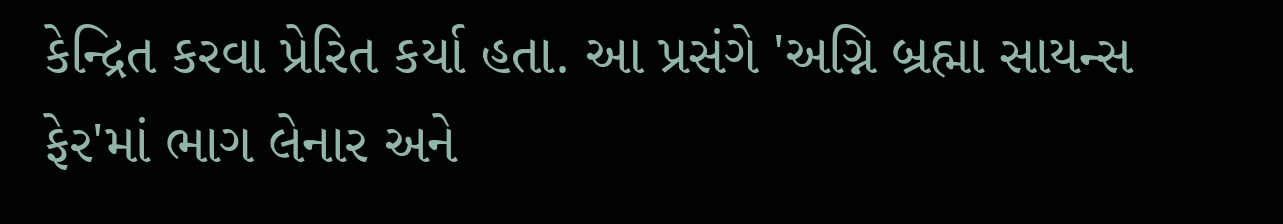કેન્દ્રિત કરવા પ્રેરિત કર્યા હતા. આ પ્રસંગે 'અગ્નિ બ્રહ્મા સાયન્સ ફેર'માં ભાગ લેનાર અને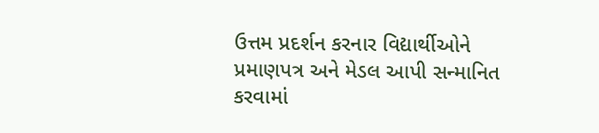ઉત્તમ પ્રદર્શન કરનાર વિદ્યાર્થીઓને પ્રમાણપત્ર અને મેડલ આપી સન્માનિત કરવામાં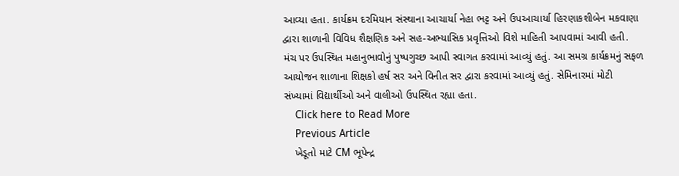આવ્યા હતા. કાર્યક્રમ દરમિયાન સંસ્થાના આચાર્યા નેહા ભટ્ટ અને ઉપઆચાર્યા હિરણાકશીબેન મકવાણા દ્વારા શાળાની વિવિધ શૈક્ષણિક અને સહ-અભ્યાસિક પ્રવૃત્તિઓ વિશે માહિતી આપવામાં આવી હતી. મંચ પર ઉપસ્થિત મહાનુભાવોનું પુષ્પગુચ્છ આપી સ્વાગત કરવામાં આવ્યું હતું. આ સમગ્ર કાર્યક્રમનું સફળ આયોજન શાળાના શિક્ષકો હર્ષ સર અને વિનીત સર દ્વારા કરવામાં આવ્યું હતું. સેમિનારમાં મોટી સંખ્યામાં વિદ્યાર્થીઓ અને વાલીઓ ઉપસ્થિત રહ્યા હતા.
    Click here to Read More
    Previous Article
    ખેડૂતો માટે CM ભૂપેન્દ્ર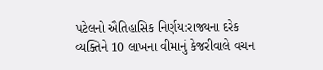પટેલનો ઐતિહાસિક નિર્ણય:રાજ્યના દરેક વ્યક્તિને 10 લાખના વીમાનું કેજરીવાલે વચન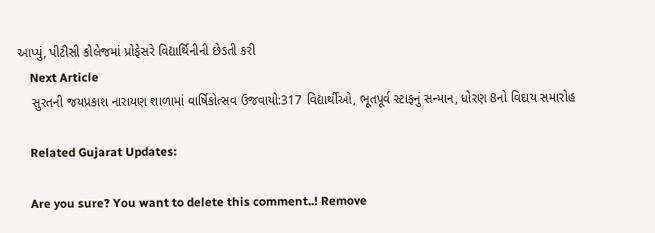આપ્યું, પીટીસી કોલેજમાં પ્રોફેસરે વિદ્યાર્થિનીની છેડતી કરી
    Next Article
    સુરતની જયપ્રકાશ નારાયણ શાળામાં વાર્ષિકોત્સવ ઉજવાયો:317 વિદ્યાર્થીઓ, ભૂતપૂર્વ સ્ટાફનું સન્માન, ધોરણ 8નો વિદાય સમારોહ

    Related Gujarat Updates:

    Are you sure? You want to delete this comment..! Remove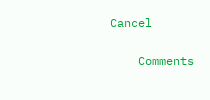Cancel

    Comments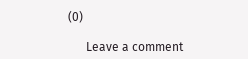(0)

      Leave a comment